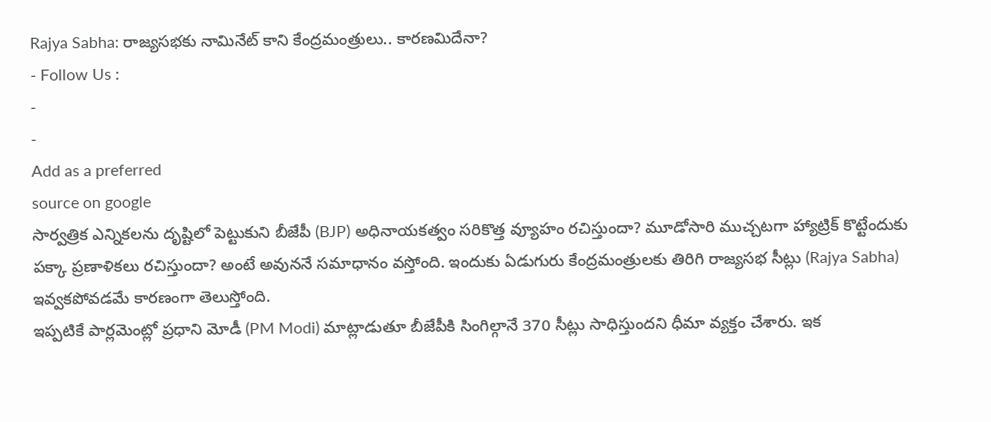Rajya Sabha: రాజ్యసభకు నామినేట్ కాని కేంద్రమంత్రులు.. కారణమిదేనా?
- Follow Us :
-
-
Add as a preferred
source on google
సార్వత్రిక ఎన్నికలను దృష్టిలో పెట్టుకుని బీజేపీ (BJP) అధినాయకత్వం సరికొత్త వ్యూహం రచిస్తుందా? మూడోసారి ముచ్చటగా హ్యాట్రిక్ కొట్టేందుకు పక్కా ప్రణాళికలు రచిస్తుందా? అంటే అవుననే సమాధానం వస్తోంది. ఇందుకు ఏడుగురు కేంద్రమంత్రులకు తిరిగి రాజ్యసభ సీట్లు (Rajya Sabha) ఇవ్వకపోవడమే కారణంగా తెలుస్తోంది.
ఇప్పటికే పార్లమెంట్లో ప్రధాని మోడీ (PM Modi) మాట్లాడుతూ బీజేపీకి సింగిల్గానే 370 సీట్లు సాధిస్తుందని ధీమా వ్యక్తం చేశారు. ఇక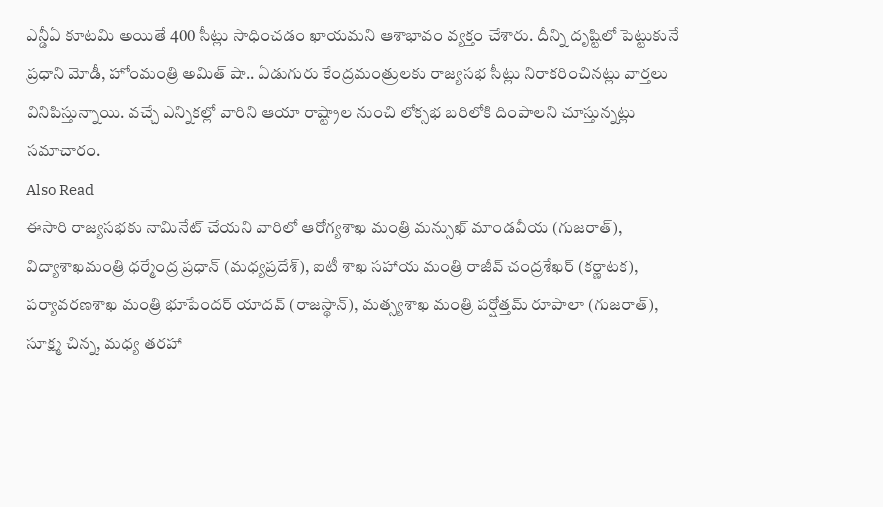ఎన్డీఏ కూటమి అయితే 400 సీట్లు సాధించడం ఖాయమని ఆశాభావం వ్యక్తం చేశారు. దీన్ని దృష్టిలో పెట్టుకునే ప్రధాని మోడీ, హోంమంత్రి అమిత్ షా.. ఏడుగురు కేంద్రమంత్రులకు రాజ్యసభ సీట్లు నిరాకరించినట్లు వార్తలు వినిపిస్తున్నాయి. వచ్చే ఎన్నికల్లో వారిని ఆయా రాష్ట్రాల నుంచి లోక్సభ బరిలోకి దింపాలని చూస్తున్నట్లు సమాచారం.
Also Read
ఈసారి రాజ్యసభకు నామినేట్ చేయని వారిలో ఆరోగ్యశాఖ మంత్రి మన్సుఖ్ మాండవీయ (గుజరాత్), విద్యాశాఖమంత్రి ధర్మేంద్ర ప్రధాన్ (మధ్యప్రదేశ్), ఐటీ శాఖ సహాయ మంత్రి రాజీవ్ చంద్రశేఖర్ (కర్ణాటక), పర్యావరణశాఖ మంత్రి భూపేందర్ యాదవ్ (రాజస్థాన్), మత్స్యశాఖ మంత్రి పర్షోత్తమ్ రూపాలా (గుజరాత్), సూక్ష్మ చిన్న, మధ్య తరహా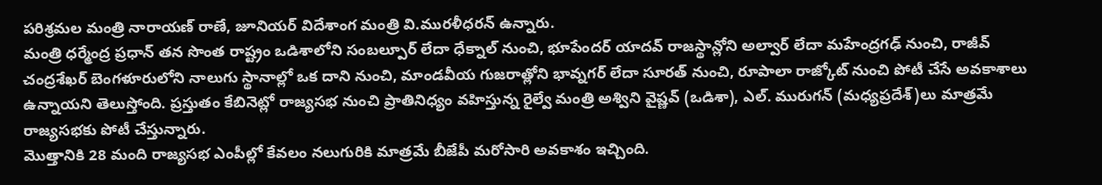పరిశ్రమల మంత్రి నారాయణ్ రాణే, జూనియర్ విదేశాంగ మంత్రి వి.మురళీధరన్ ఉన్నారు.
మంత్రి ధర్మేంద్ర ప్రధాన్ తన సొంత రాష్ట్రం ఒడిశాలోని సంబల్పూర్ లేదా ధేక్నాల్ నుంచి, భూపేందర్ యాదవ్ రాజస్థాన్లోని అల్వార్ లేదా మహేంద్రగఢ్ నుంచి, రాజీవ్ చంద్రశేఖర్ బెంగళూరులోని నాలుగు స్థానాల్లో ఒక దాని నుంచి, మాండవీయ గుజరాత్లోని భావ్నగర్ లేదా సూరత్ నుంచి, రూపాలా రాజ్కోట్ నుంచి పోటీ చేసే అవకాశాలు ఉన్నాయని తెలుస్తోంది. ప్రస్తుతం కేబినెట్లో రాజ్యసభ నుంచి ప్రాతినిధ్యం వహిస్తున్న రైల్వే మంత్రి అశ్విని వైష్ణవ్ (ఒడిశా), ఎల్. మురుగన్ (మధ్యప్రదేశ్)లు మాత్రమే రాజ్యసభకు పోటీ చేస్తున్నారు.
మొత్తానికి 28 మంది రాజ్యసభ ఎంపీల్లో కేవలం నలుగురికి మాత్రమే బీజేపీ మరోసారి అవకాశం ఇచ్చింది.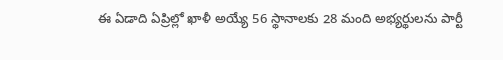ఈ ఏడాది ఏప్రిల్లో ఖాళీ అయ్యే 56 స్థానాలకు 28 మంది అభ్యర్థులను పార్టీ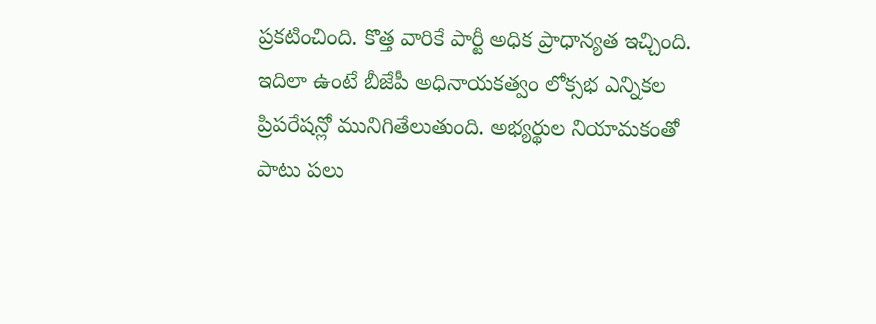ప్రకటించింది. కొత్త వారికే పార్టీ అధిక ప్రాధాన్యత ఇచ్చింది.
ఇదిలా ఉంటే బీజేపీ అధినాయకత్వం లోక్సభ ఎన్నికల ప్రిపరేషన్లో మునిగితేలుతుంది. అభ్యర్థుల నియామకంతో పాటు పలు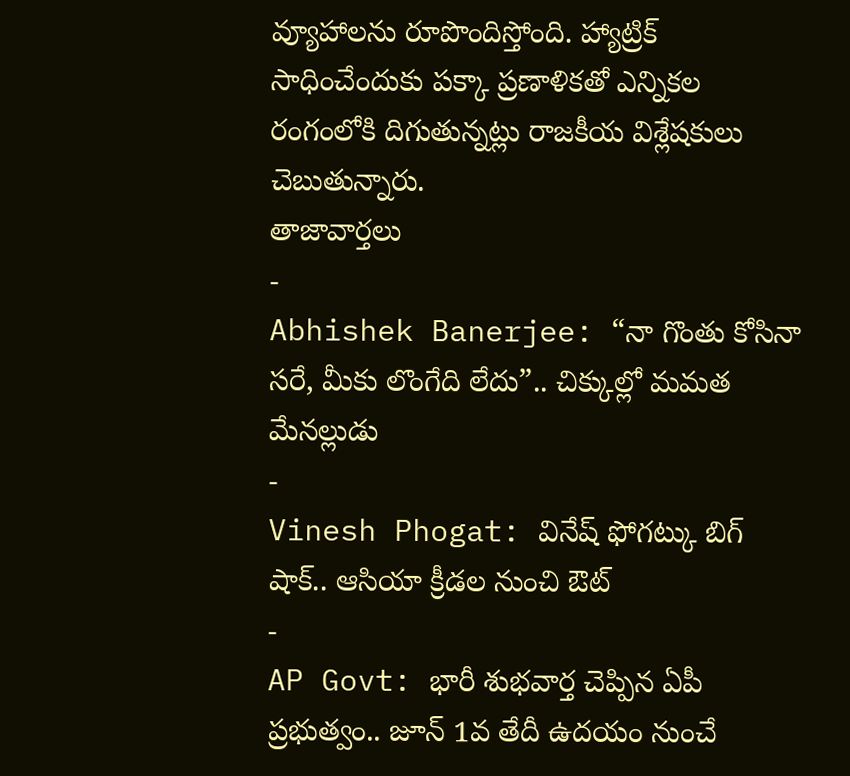వ్యూహాలను రూపొందిస్తోంది. హ్యాట్రిక్ సాధించేందుకు పక్కా ప్రణాళికతో ఎన్నికల రంగంలోకి దిగుతున్నట్లు రాజకీయ విశ్లేషకులు చెబుతున్నారు.
తాజావార్తలు
-
Abhishek Banerjee: “నా గొంతు కోసినా సరే, మీకు లొంగేది లేదు”.. చిక్కుల్లో మమత మేనల్లుడు
-
Vinesh Phogat: వినేష్ ఫోగట్కు బిగ్ షాక్.. ఆసియా క్రీడల నుంచి ఔట్
-
AP Govt: భారీ శుభవార్త చెప్పిన ఏపీ ప్రభుత్వం.. జూన్ 1వ తేదీ ఉదయం నుంచే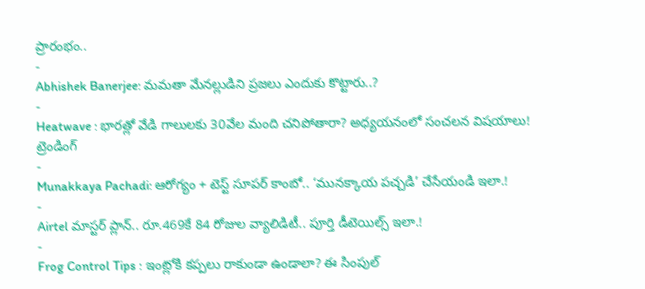ప్రారంభం..
-
Abhishek Banerjee: మమతా మేనల్లుడిని ప్రజలు ఎందుకు కొట్టారు..?
-
Heatwave : భారత్లో వేడి గాలులకు 30వేల మంది చనిపోతారా? అధ్యయనంలో సంచలన విషయాలు!
ట్రెండింగ్
-
Munakkaya Pachadi: ఆరోగ్యం + టెస్ట్ సూపర్ కాంబో.. ‘మునక్కాయ పచ్చడి’ చేసేయండి ఇలా.!
-
Airtel మాస్టర్ ప్లాన్.. రూ.469కే 84 రోజుల వ్యాలిడిటీ.. పూర్తి డీటెయిల్స్ ఇలా.!
-
Frog Control Tips : ఇంట్లోకి కప్పలు రాకుండా ఉండాలా? ఈ సింపుల్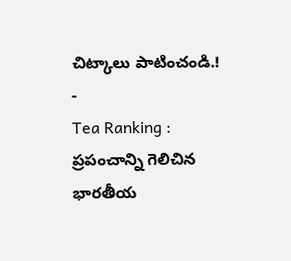చిట్కాలు పాటించండి.!
-
Tea Ranking : ప్రపంచాన్ని గెలిచిన భారతీయ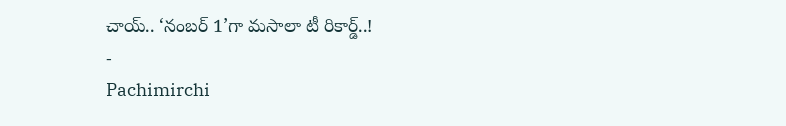చాయ్.. ‘నంబర్ 1’గా మసాలా టీ రికార్డ్..!
-
Pachimirchi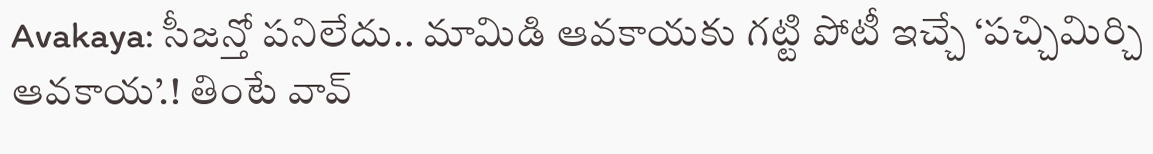Avakaya: సీజన్తో పనిలేదు.. మామిడి ఆవకాయకు గట్టి పోటీ ఇచ్చే ‘పచ్చిమిర్చి ఆవకాయ’.! తింటే వావ్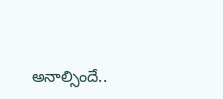అనాల్సిందే..